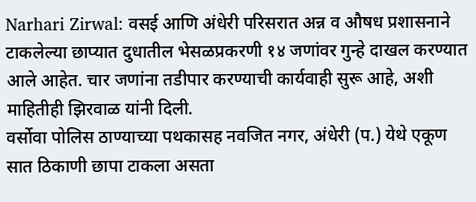Narhari Zirwal: वसई आणि अंधेरी परिसरात अन्न व औषध प्रशासनाने टाकलेल्या छाप्यात दुधातील भेसळप्रकरणी १४ जणांवर गुन्हे दाखल करण्यात आले आहेत. चार जणांना तडीपार करण्याची कार्यवाही सुरू आहे, अशी माहितीही झिरवाळ यांनी दिली.
वर्सोवा पोलिस ठाण्याच्या पथकासह नवजित नगर, अंधेरी (प.) येथे एकूण सात ठिकाणी छापा टाकला असता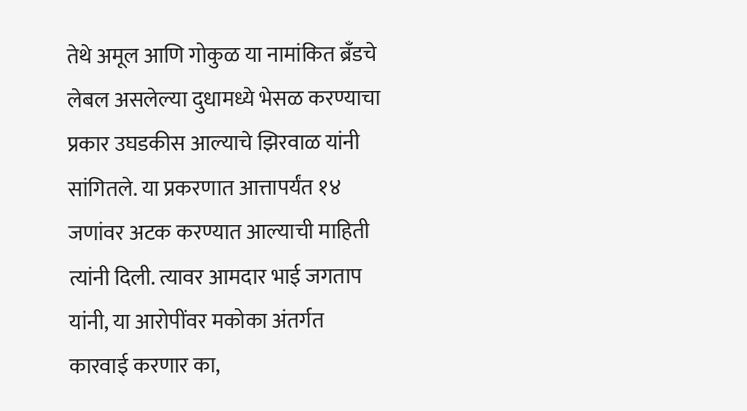तेथे अमूल आणि गोकुळ या नामांकित ब्रँडचे लेबल असलेल्या दुधामध्ये भेसळ करण्याचा प्रकार उघडकीस आल्याचे झिरवाळ यांनी सांगितले. या प्रकरणात आत्तापर्यंत १४ जणांवर अटक करण्यात आल्याची माहिती त्यांनी दिली. त्यावर आमदार भाई जगताप यांनी, या आरोपींवर मकोका अंतर्गत कारवाई करणार का,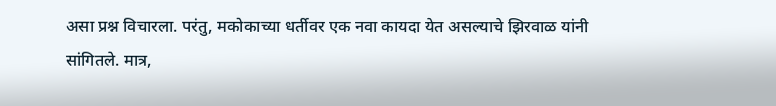असा प्रश्न विचारला. परंतु, मकोकाच्या धर्तीवर एक नवा कायदा येत असल्याचे झिरवाळ यांनी सांगितले. मात्र,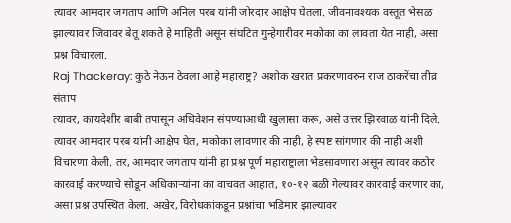त्यावर आमदार जगताप आणि अनिल परब यांनी जोरदार आक्षेप घेतला. जीवनावश्यक वस्तूत भेसळ झाल्यावर जिवावर बेतू शकते हे माहिती असून संघटित गुन्हेगारीवर मकोका का लावता येत नाही, असा प्रश्न विचारला.
Raj Thackeray: कुठे नेऊन ठेवला आहे महाराष्ट्र? अशोक खरात प्रकरणावरुन राज ठाकरेंचा तीव्र संताप
त्यावर, कायदेशीर बाबी तपासून अधिवेशन संपण्याआधी खुलासा करू, असे उत्तर झिरवाळ यांनी दिले. त्यावर आमदार परब यांनी आक्षेप घेत, मकोका लावणार की नाही, हे स्पष्ट सांगणार की नाही अशी विचारणा केली. तर, आमदार जगताप यांनी हा प्रश्न पूर्ण महाराष्ट्राला भेडसावणारा असून त्यावर कठोर कारवाई करण्याचे सोडून अधिकाऱ्यांना का वाचवत आहात, १०-१२ बळी गेल्यावर कारवाई करणार का, असा प्रश्न उपस्थित केला. अखेर, विरोधकांकडून प्रश्नांचा भडिमार झाल्यावर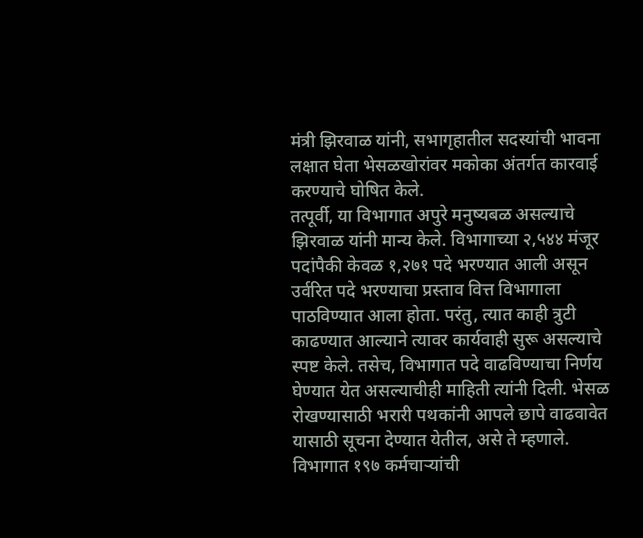मंत्री झिरवाळ यांनी, सभागृहातील सदस्यांची भावना लक्षात घेता भेसळखोरांवर मकोका अंतर्गत कारवाई करण्याचे घोषित केले.
तत्पूर्वी, या विभागात अपुरे मनुष्यबळ असल्याचे झिरवाळ यांनी मान्य केले. विभागाच्या २,५४४ मंजूर पदांपैकी केवळ १,२७१ पदे भरण्यात आली असून उर्वरित पदे भरण्याचा प्रस्ताव वित्त विभागाला पाठविण्यात आला होता. परंतु, त्यात काही त्रुटी काढण्यात आल्याने त्यावर कार्यवाही सुरू असल्याचे स्पष्ट केले. तसेच, विभागात पदे वाढविण्याचा निर्णय घेण्यात येत असल्याचीही माहिती त्यांनी दिली. भेसळ रोखण्यासाठी भरारी पथकांनी आपले छापे वाढवावेत यासाठी सूचना देण्यात येतील, असे ते म्हणाले. विभागात १९७ कर्मचाऱ्यांची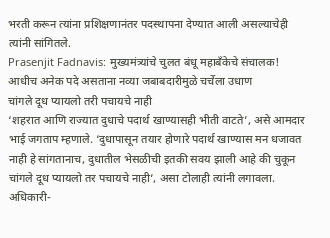भरती करून त्यांना प्रशिक्षणानंतर पदस्थापना देण्यात आली असल्याचेही त्यांनी सांगितले.
Prasenjit Fadnavis: मुख्यमंत्र्यांचे चुलत बंधू महाबँकेचे संचालक! आधीच अनेक पदे असताना नव्या जबाबदारीमुळे चर्चेला उधाण
चांगले दूध प्यायलो तरी पचायचे नाही
‘शहरात आणि राज्यात दुधाचे पदार्थ खाण्यासही भीती वाटते’, असे आमदार भाई जगताप म्हणाले. ‘दुधापासून तयार होणारे पदार्थ खाण्यास मन धजावत नाही हे सांगतानाच, दुधातील भेसळीची इतकी सवय झाली आहे की चुकून चांगले दूध प्यायलो तर पचायचे नाही’, असा टोलाही त्यांनी लगावला. अधिकारी-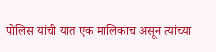पोलिस यांची यात एक मालिकाच असून त्यांच्या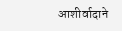आशीर्वादाने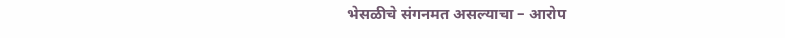भेसळीचे संगनमत असल्याचा – आरोप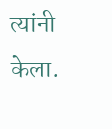त्यांनी केला.